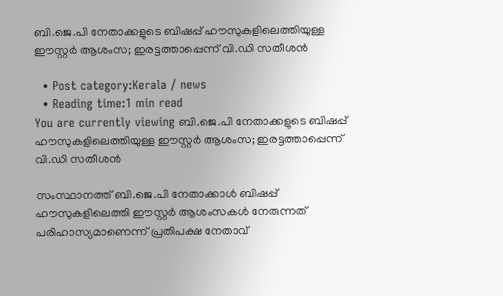ബി.ജെ.പി നേതാക്കളുടെ ബിഷപ്പ് ഹൗസുകളിലെത്തിയുള്ള ഈസ്റ്റര്‍ ആശംസ; ഇരട്ടത്താപ്പെന്ന് വി.ഡി സതീശന്‍

  • Post category:Kerala / news
  • Reading time:1 min read
You are currently viewing ബി.ജെ.പി നേതാക്കളുടെ ബിഷപ്പ് ഹൗസുകളിലെത്തിയുള്ള ഈസ്റ്റര്‍ ആശംസ; ഇരട്ടത്താപ്പെന്ന് വി.ഡി സതീശന്‍

സംസ്ഥാനത്ത് ബി.ജെ.പി നേതാക്കാള്‍ ബിഷപ്പ് ഹൗസുകളിലെത്തി ഈസ്റ്റര്‍ ആശംസകള്‍ നേരുന്നത് പരിഹാസ്യമാണെന്ന് പ്രതിപക്ഷ നേതാവ്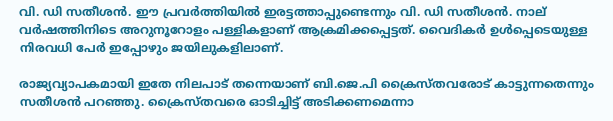വി. ഡി സതീശന്‍. ഈ പ്രവർത്തിയിൽ ഇരട്ടത്താപ്പുണ്ടെന്നും വി. ഡി സതീശന്‍. നാല് വര്‍ഷത്തിനിടെ അറുനൂറോളം പള്ളികളാണ് ആക്രമിക്കപ്പെട്ടത്. വൈദികര്‍ ഉള്‍പ്പെടെയുള്ള നിരവധി പേര്‍ ഇപ്പോഴും ജയിലുകളിലാണ്.

രാജ്യവ്യാപകമായി ഇതേ നിലപാട് തന്നെയാണ് ബി.ജെ.പി ക്രൈസ്തവരോട് കാട്ടുന്നതെന്നും സതീശന്‍ പറഞ്ഞു. ക്രൈസ്തവരെ ഓടിച്ചിട്ട് അടിക്കണമെന്നാ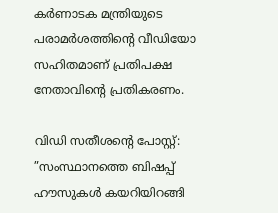കര്‍ണാടക മന്ത്രിയുടെ പരാമര്‍ശത്തിൻ്റെ വീഡിയോ സഹിതമാണ് പ്രതിപക്ഷ നേതാവിന്റെ പ്രതികരണം.

വിഡി സതീശന്റെ പോസ്റ്റ്: ”സംസ്ഥാനത്തെ ബിഷപ്പ് ഹൗസുകള്‍ കയറിയിറങ്ങി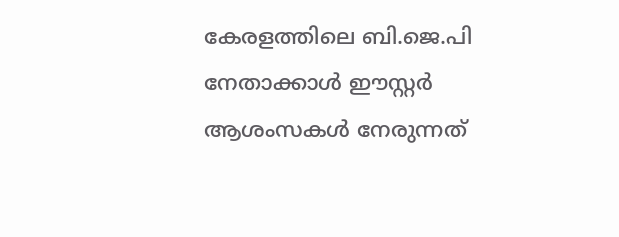കേരളത്തിലെ ബി.ജെ.പി നേതാക്കാള്‍ ഈസ്റ്റര്‍ ആശംസകള്‍ നേരുന്നത്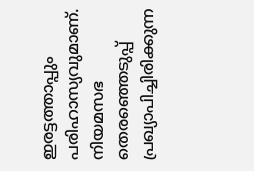ഇരട്ടത്താപ്പും പരിഹാസ്യവുമാണ്. നിയമസഭ തെരഞ്ഞെടുപ്പ് പ്രഖ്യാപിച്ചിരിക്കുന്ന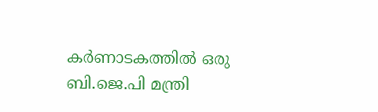കര്‍ണാടകത്തില്‍ ഒരു ബി.ജെ.പി മന്ത്രി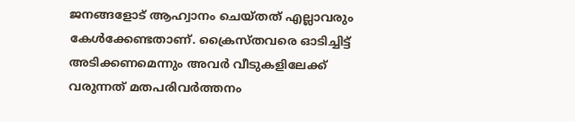ജനങ്ങളോട് ആഹ്വാനം ചെയ്തത് എല്ലാവരും കേള്‍ക്കേണ്ടതാണ്. ക്രൈസ്തവരെ ഓടിച്ചിട്ട് അടിക്കണമെന്നും അവര്‍ വീടുകളിലേക്ക് വരുന്നത് മതപരിവര്‍ത്തനം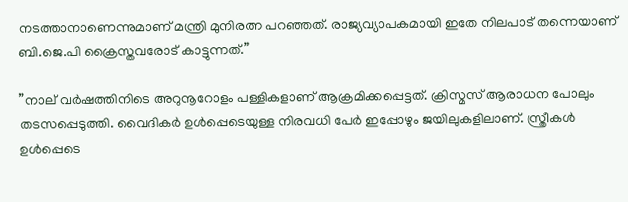നടത്താനാണെന്നുമാണ് മന്ത്രി മുനിരത്ന പറഞ്ഞത്. രാജ്യവ്യാപകമായി ഇതേ നിലപാട് തന്നെയാണ് ബി.ജെ.പി ക്രൈസ്തവരോട് കാട്ടുന്നത്.”

”നാല് വര്‍ഷത്തിനിടെ അറുനൂറോളം പള്ളികളാണ് ആക്രമിക്കപ്പെട്ടത്. ക്രിസ്മസ് ആരാധന പോലും തടസപ്പെടുത്തി. വൈദികര്‍ ഉള്‍പ്പെടെയുള്ള നിരവധി പേര്‍ ഇപ്പോഴും ജയിലുകളിലാണ്. സ്ത്രീകള്‍ ഉള്‍പ്പെടെ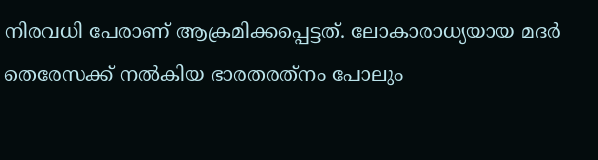നിരവധി പേരാണ് ആക്രമിക്കപ്പെട്ടത്. ലോകാരാധ്യയായ മദര്‍ തെരേസക്ക് നല്‍കിയ ഭാരതരത്‌നം പോലും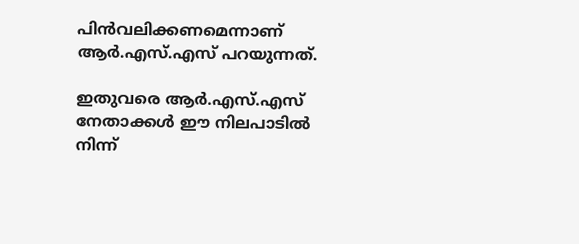പിന്‍വലിക്കണമെന്നാണ് ആര്‍.എസ്.എസ് പറയുന്നത്.

ഇതുവരെ ആര്‍.എസ്.എസ് നേതാക്കള്‍ ഈ നിലപാടില്‍ നിന്ന്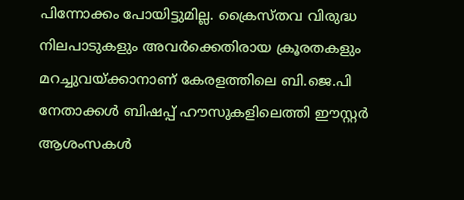പിന്നോക്കം പോയിട്ടുമില്ല. ക്രൈസ്തവ വിരുദ്ധ നിലപാടുകളും അവര്‍ക്കെതിരായ ക്രൂരതകളും മറച്ചുവയ്ക്കാനാണ് കേരളത്തിലെ ബി.ജെ.പി നേതാക്കള്‍ ബിഷപ്പ് ഹൗസുകളിലെത്തി ഈസ്റ്റര്‍ ആശംസകള്‍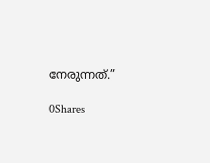നേരുന്നത്.”

0Shares